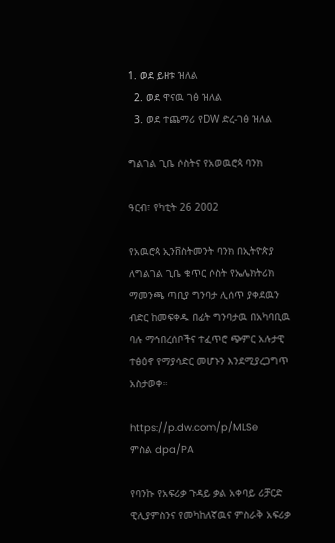1. ወደ ይዘቱ ዝለል
  2. ወደ ዋናዉ ገፅ ዝለል
  3. ወደ ተጨማሪ የDW ድረ-ገፅ ዝለል

ግልገል ጊቤ ሶስትና የአወዉሮጳ ባንክ

ዓርብ፣ የካቲት 26 2002

የአዉሮጳ ኢንቨስትመንት ባንክ በኢትዮጵያ ለግልገል ጊቤ ቁጥር ሶስት የኤሌክትሪክ ማመንጫ ጣቢያ ግንባታ ሊሰጥ ያቀደዉን ብድር ከመፍቀዱ በፊት ግንባታዉ በአካባቢዉ ባሉ ማኅበረሰቦችና ተፈጥሮ ጭምር አሉታዊ ተፅዕኖ የማያሳድር መሆኑን እንደሚያረጋግጥ አስታወቀ።

https://p.dw.com/p/MLSe
ምስል dpa/PA

የባንኩ የአፍሪቃ ጉዳይ ቃል አቀባይ ሪቻርድ ዊሊያምስንና የመካከለኛዉና ምስራቅ አፍሪቃ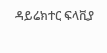ዳይሬክተር ፍላቪያ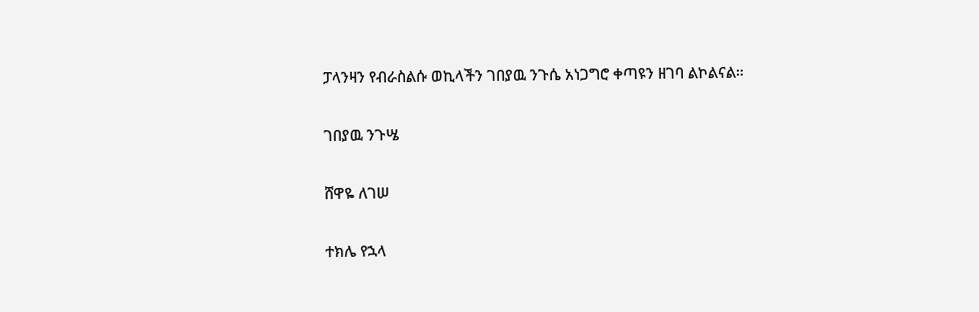ፓላንዛን የብራስልሱ ወኪላችን ገበያዉ ንጉሴ አነጋግሮ ቀጣዩን ዘገባ ልኮልናል።

ገበያዉ ንጉሤ

ሸዋዬ ለገሠ

ተክሌ የኋላ